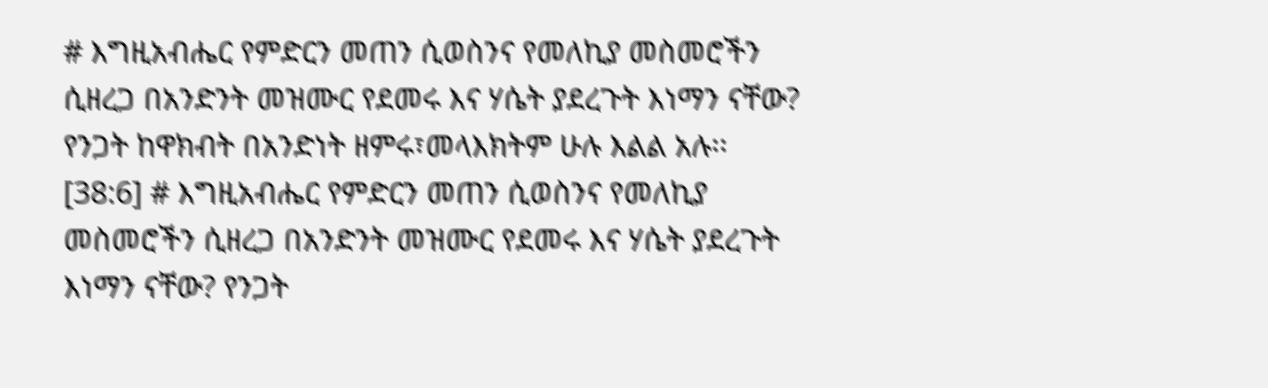# እግዚአብሔር የምድርን መጠን ሲወስንና የመለኪያ መስመሮችን ሲዘረጋ በአንድንት መዝሙር የደመሩ እና ሃሴት ያደረጉት እነማን ናቸው? የንጋት ከዋክብት በአንድነት ዘምሩ፣መላእክትም ሁሉ እልል አሉ፡፡ [38:6] # እግዚአብሔር የምድርን መጠን ሲወስንና የመለኪያ መስመሮችን ሲዘረጋ በአንድንት መዝሙር የደመሩ እና ሃሴት ያደረጉት እነማን ናቸው? የንጋት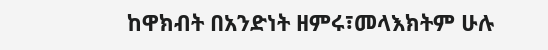ከዋክብት በአንድነት ዘምሩ፣መላእክትም ሁሉ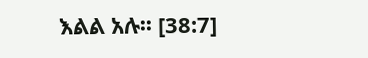እልል አሉ፡፡ [38:7]